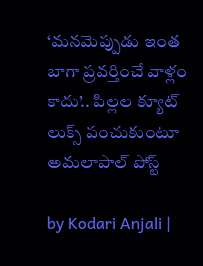‘మనమెప్పుడు ఇంత బాగా ప్రవర్తించే వాళ్లం కాదు’.. పిల్లల క్యూట్ లుక్స్ పంచుకుంటూ అమలాపాల్ పోస్ట్

by Kodari Anjali |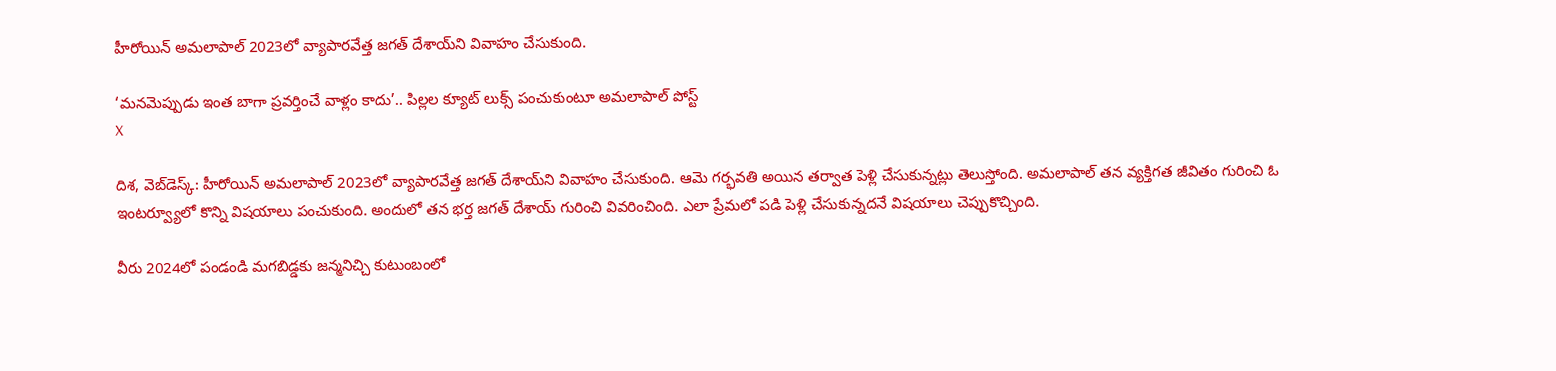హీరోయిన్ అమలాపాల్ 2023లో వ్యాపారవేత్త జగత్ దేశాయ్‌ని వివాహం చేసుకుంది.

‘మనమెప్పుడు ఇంత బాగా ప్రవర్తించే వాళ్లం కాదు’.. పిల్లల క్యూట్ లుక్స్ పంచుకుంటూ అమలాపాల్ పోస్ట్
X

దిశ, వెబ్‌డెస్క్: హీరోయిన్ అమలాపాల్ 2023లో వ్యాపారవేత్త జగత్ దేశాయ్‌ని వివాహం చేసుకుంది. ఆమె గర్భవతి అయిన తర్వాత పెళ్లి చేసుకున్నట్లు తెలుస్తోంది. అమలాపాల్ తన వ్యక్తిగత జీవితం గురించి ఓ ఇంటర్వ్యూలో కొన్ని విషయాలు పంచుకుంది. అందులో తన భర్త జగత్ దేశాయ్ గురించి వివరించింది. ఎలా ప్రేమలో పడి పెళ్లి చేసుకున్నదనే విషయాలు చెప్పుకొచ్చింది.

వీరు 2024లో పండండి మగబిడ్డకు జన్మనిచ్చి కుటుంబంలో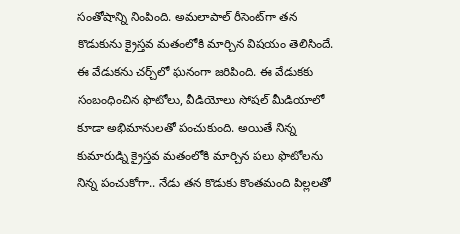సంతోషాన్ని నింపింది. అమలాపాల్ రీసెంట్‌గా తన కొడుకును క్రైస్తవ మతంలోకి మార్చిన విషయం తెలిసిందే. ఈ వేడుకను చర్చ్‌లో ఘనంగా జరిపింది. ఈ వేడుకకు సంబంధించిన ఫొటోలు, వీడియోలు సోషల్ మీడియాలో కూడా అభిమానులతో పంచుకుంది. అయితే నిన్న కుమారుడ్ని క్రైస్తవ మతంలోకి మార్చిన పలు ఫొటోలను నిన్న పంచుకోగా.. నేడు తన కొడుకు కొంతమంది పిల్లలతో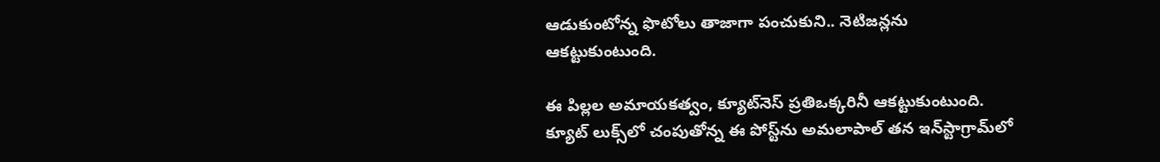ఆడుకుంటోన్న ఫొటోలు తాజాగా పంచుకుని.. నెటిజన్లను ఆకట్టుకుంటుంది.

ఈ పిల్లల అమాయకత్వం, క్యూట్‌నెస్ ప్రతిఒక్కరినీ ఆకట్టుకుంటుంది. క్యూట్ లుక్స్‌లో చంపుతోన్న ఈ పోస్ట్‌ను అమలాపాల్ తన ఇన్‌స్టాగ్రామ్‌లో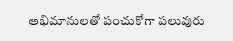అభిమానులతో పంచుకోగా పలువురు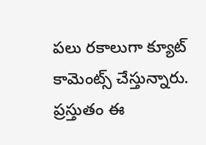పలు రకాలుగా క్యూట్ కామెంట్స్ చేస్తున్నారు. ప్రస్తుతం ఈ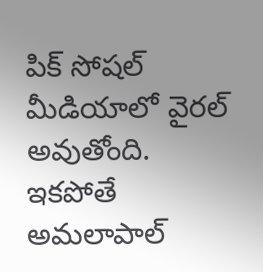పిక్ సోషల్ మీడియాలో వైరల్ అవుతోంది. ఇకపోతే అమలాపాల్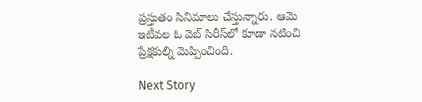ప్రస్తుతం సినిమాలు చేస్తున్నారు. ఆమె ఇటీవల ఓ వెబ్ సిరీస్‌లో కూడా నటించి ప్రేక్షకుల్ని మెప్పించింది.

Next Story